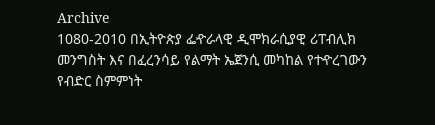Archive
1080-2010 በኢትዮጵያ ፌዯራላዊ ዲሞክራሲያዊ ሪፐብሊክ መንግስት እና በፈረንሳይ የልማት ኤጀንሲ መካከል የተዯረገውን የብድር ስምምነት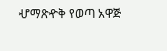ሇማጽዯቅ የወጣ አዋጅ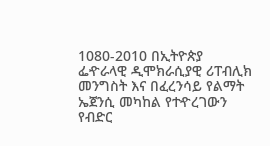1080-2010 በኢትዮጵያ ፌዯራላዊ ዲሞክራሲያዊ ሪፐብሊክ መንግስት እና በፈረንሳይ የልማት ኤጀንሲ መካከል የተዯረገውን የብድር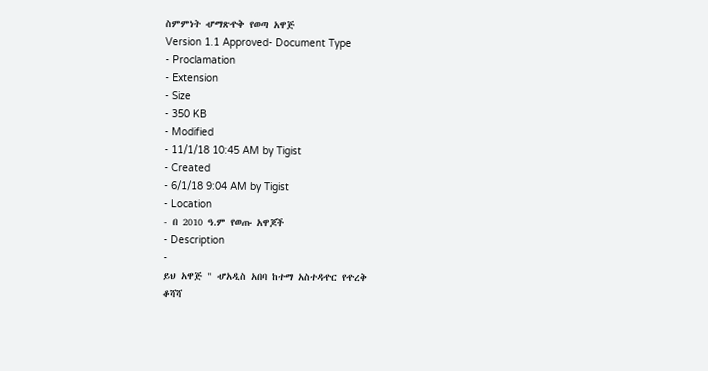ስምምነት ሇማጽዯቅ የወጣ አዋጅ
Version 1.1 Approved- Document Type
- Proclamation
- Extension
- Size
- 350 KB
- Modified
- 11/1/18 10:45 AM by Tigist
- Created
- 6/1/18 9:04 AM by Tigist
- Location
- በ 2010 ዓ.ም የወጡ አዋጆች
- Description
-
ይህ አዋጅ " ሇአዲስ አበባ ከተማ አስተዳዯር የዯረቅ
ቆሻሻ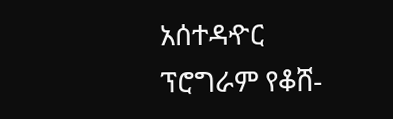አሰተዳዯር ፕሮግራም የቆሸ-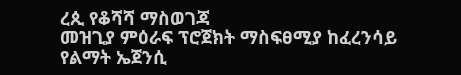ረጲ የቆሻሻ ማስወገጃ
መዝጊያ ምዕራፍ ፕሮጀክት ማስፍፀሚያ ከፈረንሳይ
የልማት ኤጀንሲ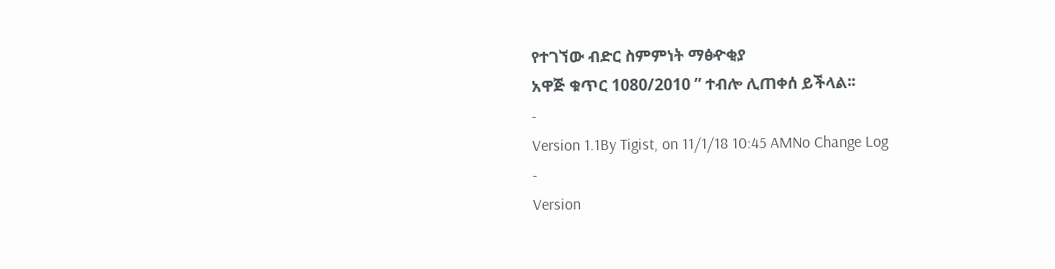የተገኘው ብድር ስምምነት ማፅዯቂያ
አዋጅ ቁጥር 1080/2010 ” ተብሎ ሊጠቀሰ ይችላል፡፡
-
Version 1.1By Tigist, on 11/1/18 10:45 AMNo Change Log
-
Version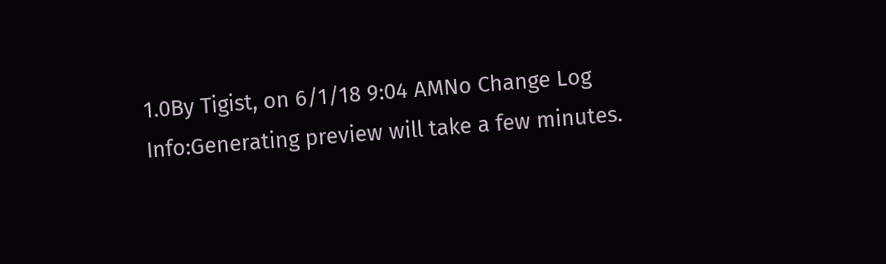1.0By Tigist, on 6/1/18 9:04 AMNo Change Log
Info:Generating preview will take a few minutes.